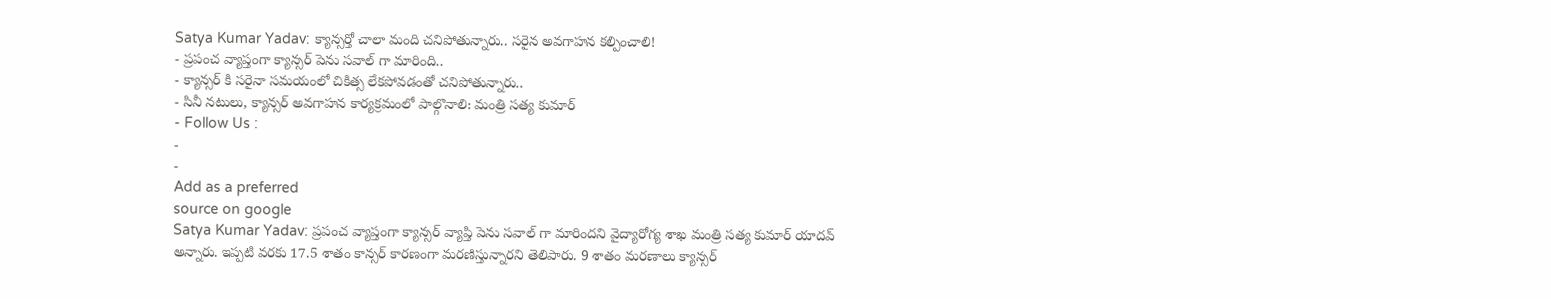Satya Kumar Yadav: క్యాన్సర్తో చాలా మంది చనిపోతున్నారు.. సరైన అవగాహన కల్పించాలి!
- ప్రపంచ వ్యాప్తంగా క్యాన్సర్ పెను సవాల్ గా మారింది..
- క్యాన్సర్ కి సరైనా సమయంలో చికిత్స లేకపోవడంతో చనిపోతున్నారు..
- సినీ నటులు, క్యాన్సర్ అవగాహన కార్యక్రమంలో పాల్గొనాలి: మంత్రి సత్య కుమార్
- Follow Us :
-
-
Add as a preferred
source on google
Satya Kumar Yadav: ప్రపంచ వ్యాప్తంగా క్యాన్సర్ వ్యాప్తి పెను సవాల్ గా మారిందని వైద్యారోగ్య శాఖ మంత్రి సత్య కుమార్ యాదవ్ అన్నారు. ఇప్పటి వరకు 17.5 శాతం కాన్సర్ కారణంగా మరణిస్తున్నారని తెలిపారు. 9 శాతం మరణాలు క్యాన్సర్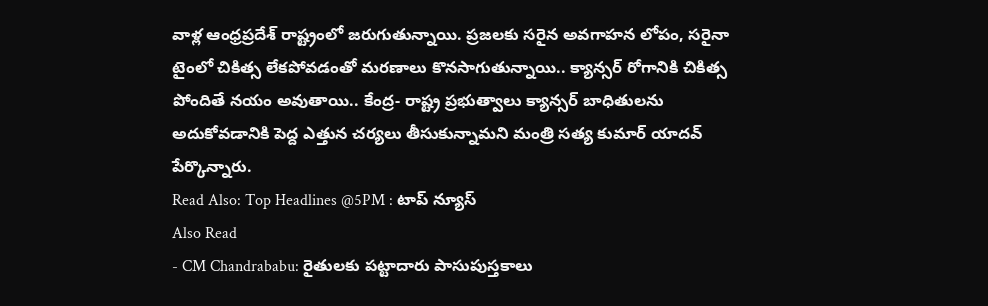వాళ్ల ఆంధ్రప్రదేశ్ రాష్ట్రంలో జరుగుతున్నాయి. ప్రజలకు సరైన అవగాహన లోపం, సరైనా టైంలో చికిత్స లేకపోవడంతో మరణాలు కొనసాగుతున్నాయి.. క్యాన్సర్ రోగానికి చికిత్స పోందితే నయం అవుతాయి.. కేంద్ర- రాష్ట్ర ప్రభుత్వాలు క్యాన్సర్ బాధితులను అదుకోవడానికి పెద్ద ఎత్తున చర్యలు తీసుకున్నామని మంత్రి సత్య కుమార్ యాదవ్ పేర్కొన్నారు.
Read Also: Top Headlines @5PM : టాప్ న్యూస్
Also Read
- CM Chandrababu: రైతులకు పట్టాదారు పాసుపుస్తకాలు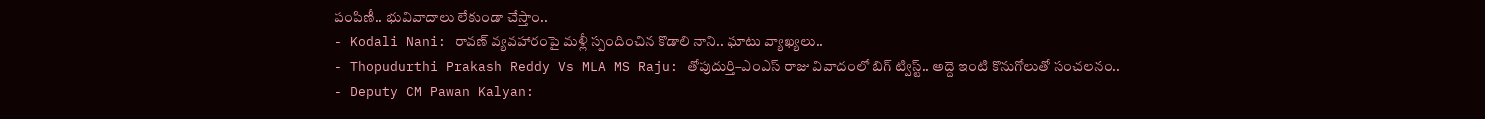పంపిణీ.. భువివాదాలు లేకుండా చేస్తాం..
- Kodali Nani: రావణ్ వ్యవహారంపై మళ్లీ స్పందించిన కొడాలి నాని.. ఘాటు వ్యాఖ్యలు..
- Thopudurthi Prakash Reddy Vs MLA MS Raju: తోపుదుర్తి–ఎంఎస్ రాజు వివాదంలో బిగ్ ట్విస్ట్.. అద్దె ఇంటి కొనుగోలుతో సంచలనం..
- Deputy CM Pawan Kalyan: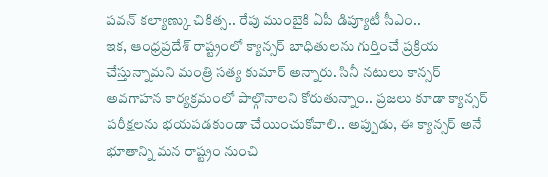పవన్ కల్యాణ్కు చికిత్స.. రేపు ముంబైకి ఏపీ డిప్యూటీ సీఎం..
ఇక, ఆంధ్రప్రదేశ్ రాష్ట్రంలో క్యాన్సర్ బాధితులను గుర్తించే ప్రక్రియ చేస్తున్నామని మంత్రి సత్య కుమార్ అన్నారు. సినీ నటులు కాన్సర్ అవగాహన కార్యక్రమంలో పాల్గొనాలని కోరుతున్నాం.. ప్రజలు కూడా క్యాన్సర్ పరీక్షలను భయపడకుండా చేయించుకోవాలి.. అప్పుడు, ఈ క్యాన్సర్ అనే భూతాన్ని మన రాష్ట్రం నుంచి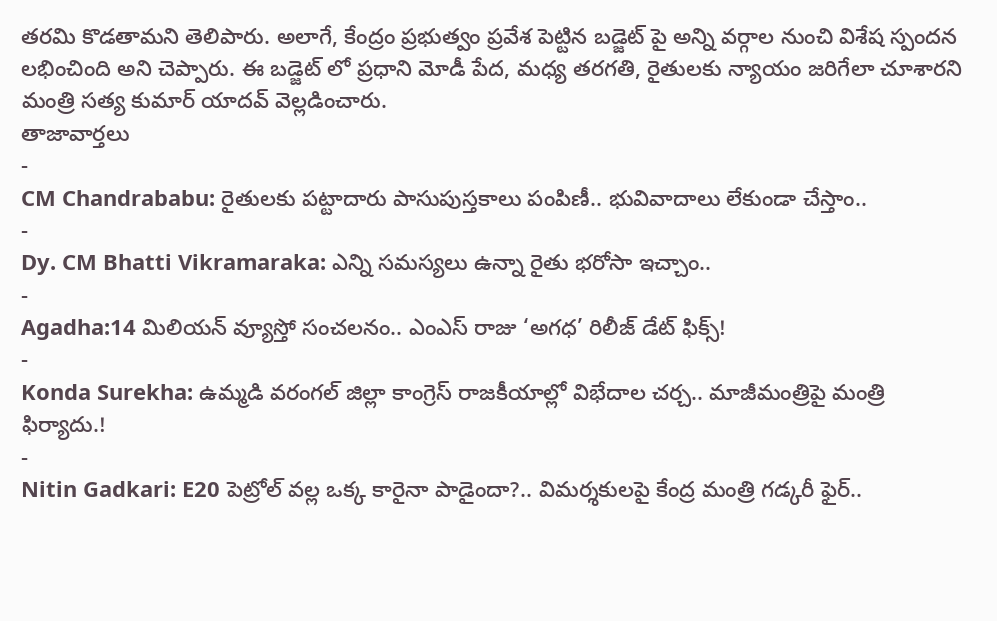తరమి కొడతామని తెలిపారు. అలాగే, కేంద్రం ప్రభుత్వం ప్రవేశ పెట్టిన బడ్జెట్ పై అన్ని వర్గాల నుంచి విశేష స్పందన లభించింది అని చెప్పారు. ఈ బడ్జెట్ లో ప్రధాని మోడీ పేద, మధ్య తరగతి, రైతులకు న్యాయం జరిగేలా చూశారని మంత్రి సత్య కుమార్ యాదవ్ వెల్లడించారు.
తాజావార్తలు
-
CM Chandrababu: రైతులకు పట్టాదారు పాసుపుస్తకాలు పంపిణీ.. భువివాదాలు లేకుండా చేస్తాం..
-
Dy. CM Bhatti Vikramaraka: ఎన్ని సమస్యలు ఉన్నా రైతు భరోసా ఇచ్చాం..
-
Agadha:14 మిలియన్ వ్యూస్తో సంచలనం.. ఎంఎస్ రాజు ‘అగధ’ రిలీజ్ డేట్ ఫిక్స్!
-
Konda Surekha: ఉమ్మడి వరంగల్ జిల్లా కాంగ్రెస్ రాజకీయాల్లో విభేదాల చర్చ.. మాజీమంత్రిపై మంత్రి ఫిర్యాదు.!
-
Nitin Gadkari: E20 పెట్రోల్ వల్ల ఒక్క కారైనా పాడైందా?.. విమర్శకులపై కేంద్ర మంత్రి గడ్కరీ ఫైర్..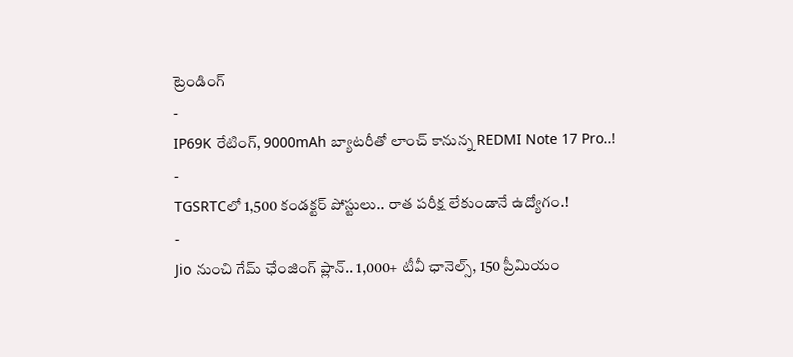ట్రెండింగ్
-
IP69K రేటింగ్, 9000mAh బ్యాటరీతో లాంచ్ కానున్న REDMI Note 17 Pro..!
-
TGSRTCలో 1,500 కండక్టర్ పోస్టులు.. రాత పరీక్ష లేకుండానే ఉద్యోగం.!
-
Jio నుంచి గేమ్ ఛేంజింగ్ ప్లాన్.. 1,000+ టీవీ ఛానెల్స్, 150 ప్రీమియం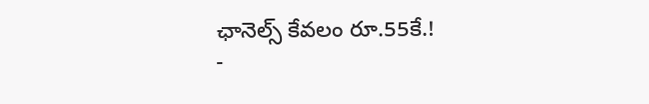ఛానెల్స్ కేవలం రూ.55కే.!
-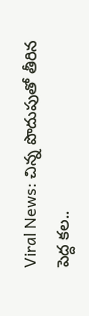Viral News: చిన్న పొదుపుతో తీరిన పెద్ద కల..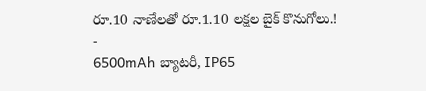రూ.10 నాణేలతో రూ.1.10 లక్షల బైక్ కొనుగోలు.!
-
6500mAh బ్యాటరీ, IP65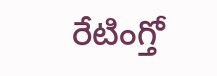రేటింగ్తో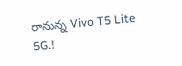రానున్న Vivo T5 Lite 5G.!